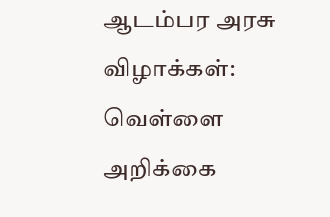ஆடம்பர அரசு விழாக்கள்: வெள்ளை அறிக்கை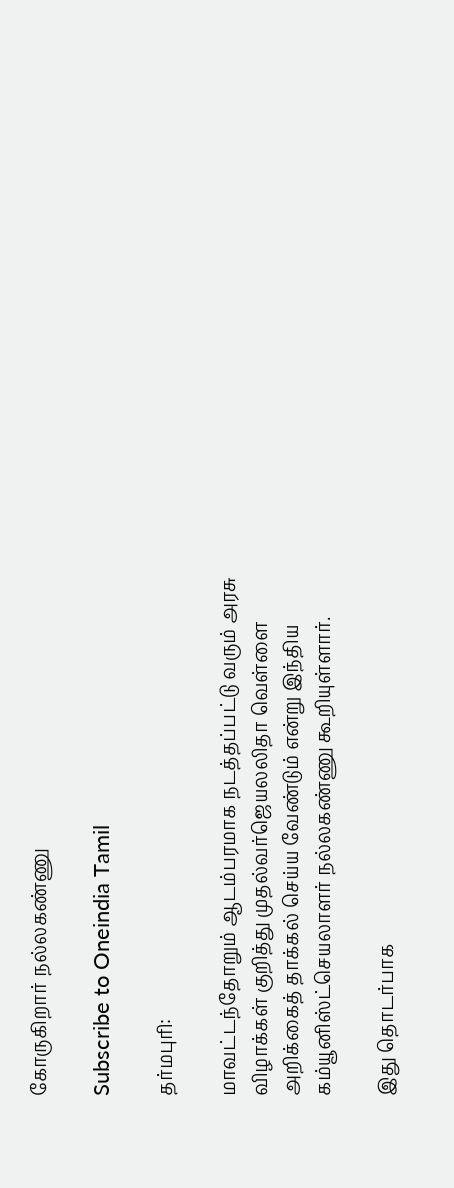கோருகிறார் நல்லகண்ணு

Subscribe to Oneindia Tamil

தர்மபுரி:

மாவட்டந்தோறும் ஆடம்பரமாக நடத்தப்பட்டு வரும் அரசு விழாக்கள் குறித்து முதல்வர்ஜெயலலிதா வெள்ளை அறிக்கைத் தாக்கல் செய்ய வேண்டும் என்று இந்திய கம்யூனிஸ்ட்செயலாளர் நல்லகண்ணு கூறியுள்ளார்.

இது தொடர்பாக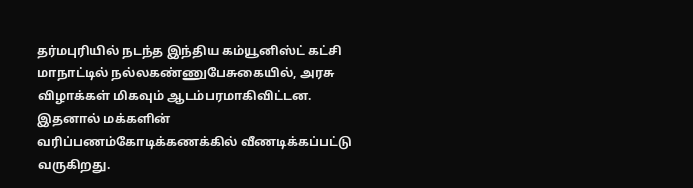தர்மபுரியில் நடந்த இந்திய கம்யூனிஸ்ட் கட்சி மாநாட்டில் நல்லகண்ணுபேசுகையில், அரசு விழாக்கள் மிகவும் ஆடம்பரமாகிவிட்டன. இதனால் மக்களின் வரிப்பணம்கோடிக்கணக்கில் வீணடிக்கப்பட்டு வருகிறது.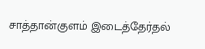சாத்தான்குளம் இடைத்தேர்தல்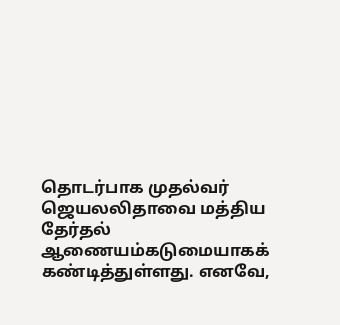தொடர்பாக முதல்வர் ஜெயலலிதாவை மத்திய தேர்தல் ஆணையம்கடுமையாகக் கண்டித்துள்ளது. எனவே,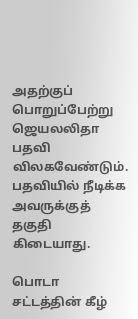அதற்குப் பொறுப்பேற்று ஜெயலலிதா பதவி விலகவேண்டும். பதவியில் நீடிக்க அவருக்குத் தகுதி கிடையாது.

பொடா சட்டத்தின் கீழ்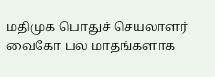மதிமுக பொதுச் செயலாளர் வைகோ பல மாதங்களாக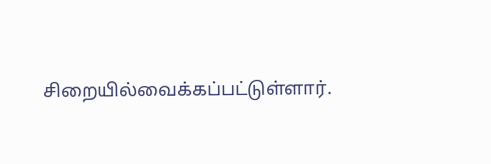சிறையில்வைக்கப்பட்டுள்ளார்.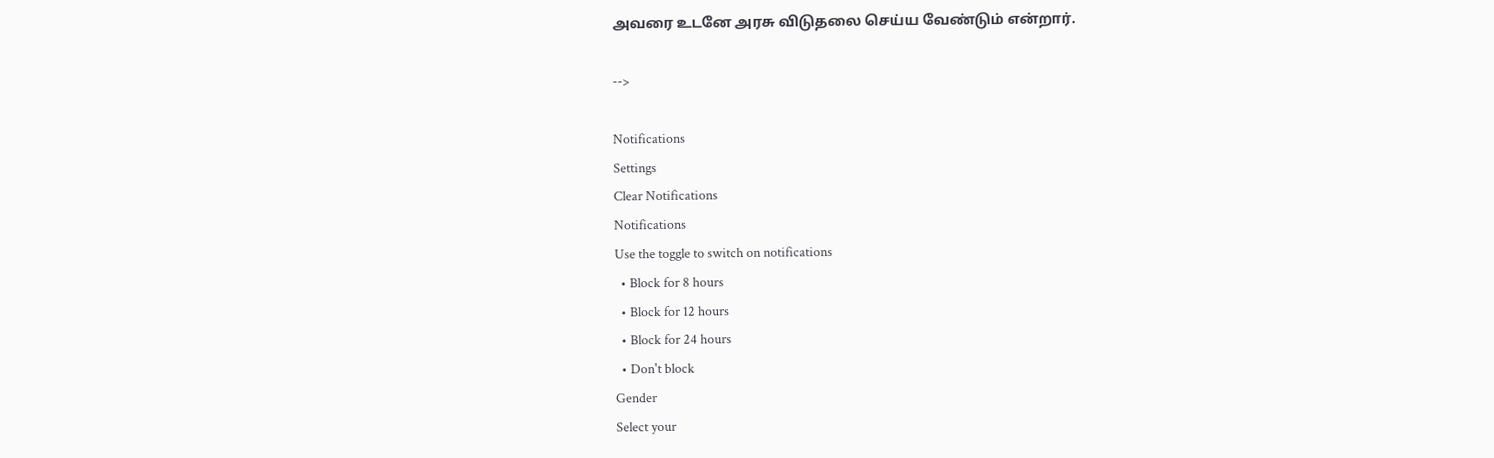அவரை உடனே அரசு விடுதலை செய்ய வேண்டும் என்றார்.

-->

Notifications
Settings
Clear Notifications
Notifications
Use the toggle to switch on notifications
  • Block for 8 hours
  • Block for 12 hours
  • Block for 24 hours
  • Don't block
Gender
Select your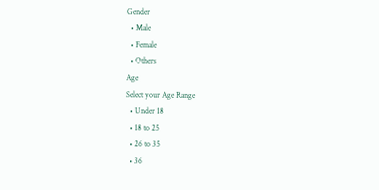Gender
  • Male
  • Female
  • Others
Age
Select your Age Range
  • Under 18
  • 18 to 25
  • 26 to 35
  • 36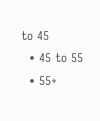to 45
  • 45 to 55
  • 55+